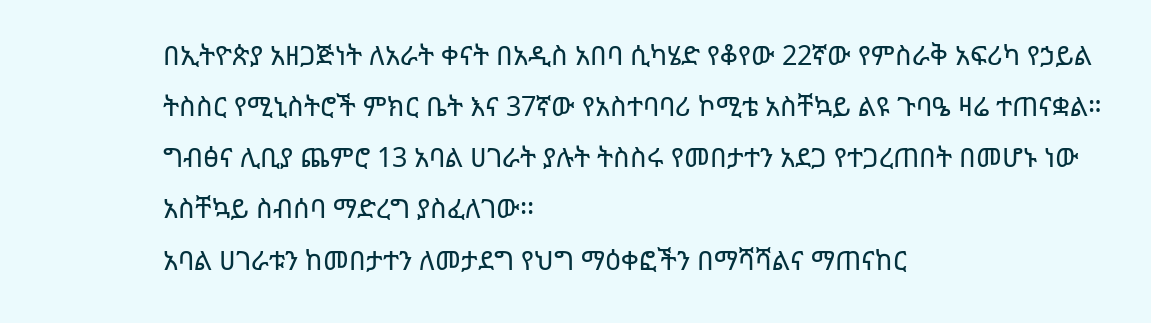በኢትዮጵያ አዘጋጅነት ለአራት ቀናት በአዲስ አበባ ሲካሄድ የቆየው 22ኛው የምስራቅ አፍሪካ የኃይል ትስስር የሚኒስትሮች ምክር ቤት እና 37ኛው የአስተባባሪ ኮሚቴ አስቸኳይ ልዩ ጉባዔ ዛሬ ተጠናቋል።
ግብፅና ሊቢያ ጨምሮ 13 አባል ሀገራት ያሉት ትስስሩ የመበታተን አደጋ የተጋረጠበት በመሆኑ ነው አስቸኳይ ስብሰባ ማድረግ ያስፈለገው፡፡
አባል ሀገራቱን ከመበታተን ለመታደግ የህግ ማዕቀፎችን በማሻሻልና ማጠናከር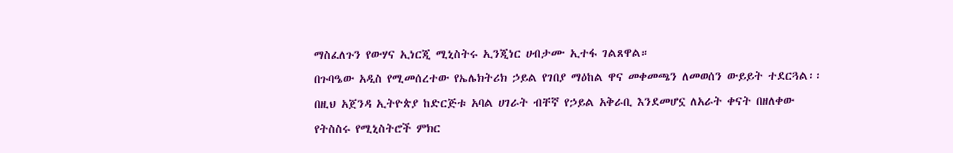ማስፈለጉን የውሃና ኢነርጂ ሚኒስትሩ ኢንጂነር ሀብታሙ ኢተፋ ገልጸዋል።
በጉባዔው አዲስ የሚመሰረተው የኤሌክትሪክ ኃይል የገበያ ማዕከል ዋና መቀመጫን ለመወሰን ውይይት ተደርጓል፡፡
በዚህ አጀንዳ ኢትዮጵያ ከድርጅቱ አባል ሀገራት ብቸኛ የኃይል አቅራቢ እንደመሆኗ ለአራት ቀናት በዘለቀው የትስስሩ የሚኒስትሮች ምክር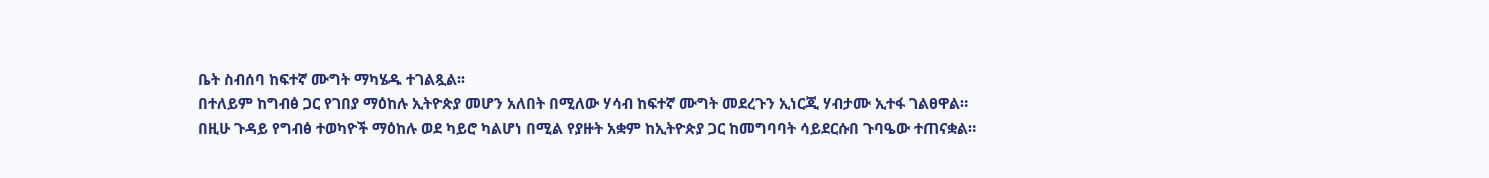ቤት ስብሰባ ከፍተኛ ሙግት ማካሄዱ ተገልጿል፡፡
በተለይም ከግብፅ ጋር የገበያ ማዕከሉ ኢትዮጵያ መሆን አለበት በሚለው ሃሳብ ከፍተኛ ሙግት መደረጉን ኢነርጂ ሃብታሙ ኢተፋ ገልፀዋል።
በዚሁ ጉዳይ የግብፅ ተወካዮች ማዕከሉ ወደ ካይሮ ካልሆነ በሚል የያዙት አቋም ከኢትዮጵያ ጋር ከመግባባት ሳይደርሱበ ጉባዔው ተጠናቋል።